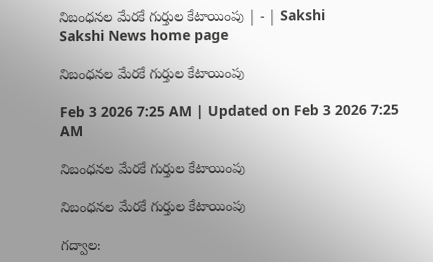నిబంధనల మేరకే గుర్తుల కేటాయింపు | - | Sakshi
Sakshi News home page

నిబంధనల మేరకే గుర్తుల కేటాయింపు

Feb 3 2026 7:25 AM | Updated on Feb 3 2026 7:25 AM

నిబంధనల మేరకే గుర్తుల కేటాయింపు

నిబంధనల మేరకే గుర్తుల కేటాయింపు

గద్వాల: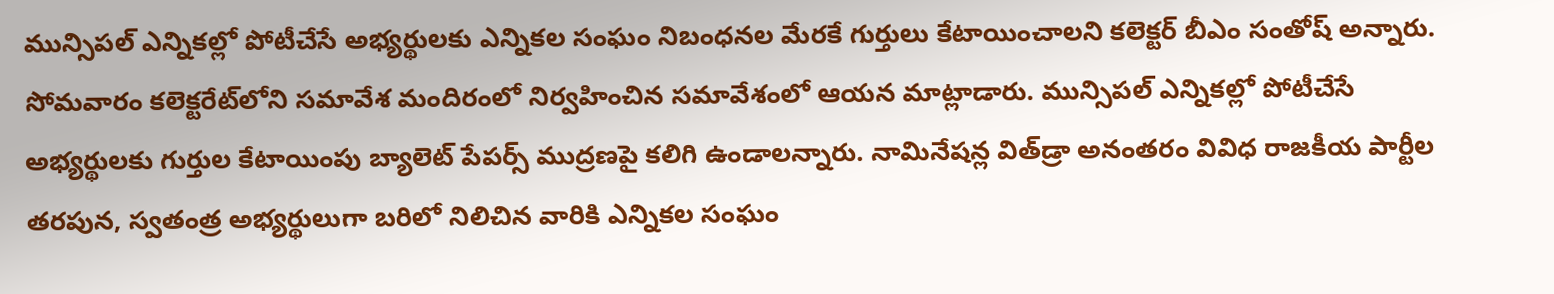మున్సిపల్‌ ఎన్నికల్లో పోటీచేసే అభ్యర్థులకు ఎన్నికల సంఘం నిబంధనల మేరకే గుర్తులు కేటాయించాలని కలెక్టర్‌ బీఎం సంతోష్‌ అన్నారు. సోమవారం కలెక్టరేట్‌లోని సమావేశ మందిరంలో నిర్వహించిన సమావేశంలో ఆయన మాట్లాడారు. మున్సిపల్‌ ఎన్నికల్లో పోటీచేసే అభ్యర్థులకు గుర్తుల కేటాయింపు బ్యాలెట్‌ పేపర్స్‌ ముద్రణపై కలిగి ఉండాలన్నారు. నామినేషన్ల విత్‌డ్రా అనంతరం వివిధ రాజకీయ పార్టీల తరపున, స్వతంత్ర అభ్యర్థులుగా బరిలో నిలిచిన వారికి ఎన్నికల సంఘం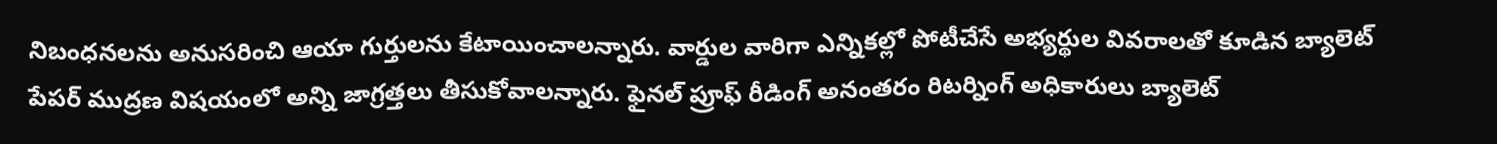నిబంధనలను అనుసరించి ఆయా గుర్తులను కేటాయించాలన్నారు. వార్డుల వారిగా ఎన్నికల్లో పోటీచేసే అభ్యర్థుల వివరాలతో కూడిన బ్యాలెట్‌ పేపర్‌ ముద్రణ విషయంలో అన్ని జాగ్రత్తలు తీసుకోవాలన్నారు. ఫైనల్‌ ప్రూఫ్‌ రీడింగ్‌ అనంతరం రిటర్నింగ్‌ అధికారులు బ్యాలెట్‌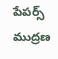పేపర్స్‌ ముద్రణ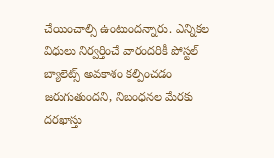చేయించాల్సి ఉంటుందన్నారు. ఎన్నికల విధులు నిర్వర్తించే వారందరికీ పోస్టల్‌ బ్యాలెట్స్‌ అవకాశం కల్పించడం జరుగుతుందని, నిబంధనల మేరకు దరఖాస్తు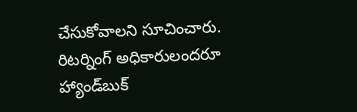చేసుకోవాలని సూచించారు. రిటర్నింగ్‌ అధికారులందరూ హ్యాండ్‌బుక్‌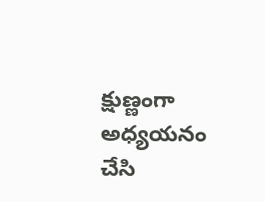క్షుణ్ణంగా అధ్యయనం చేసి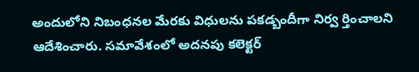అందులోని నిబంధనల మేరకు విధులను పకడ్బందీగా నిర్వ ర్తించాలని ఆదేశించారు. సమావేశంలో అదనపు కలెక్టర్‌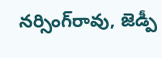నర్సింగ్‌రావు, జెడ్పీ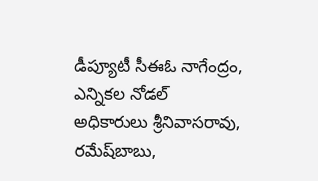డీప్యూటీ సీఈఓ నాగేంద్రం, ఎన్నికల నోడల్‌ అధికారులు శ్రీనివాసరావు, రమేష్‌బాబు,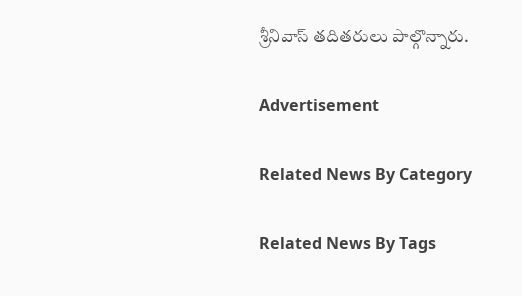శ్రీనివాస్‌ తదితరులు పాల్గొన్నారు.

Advertisement

Related News By Category

Related News By Tags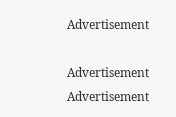Advertisement

Advertisement
Advertisement